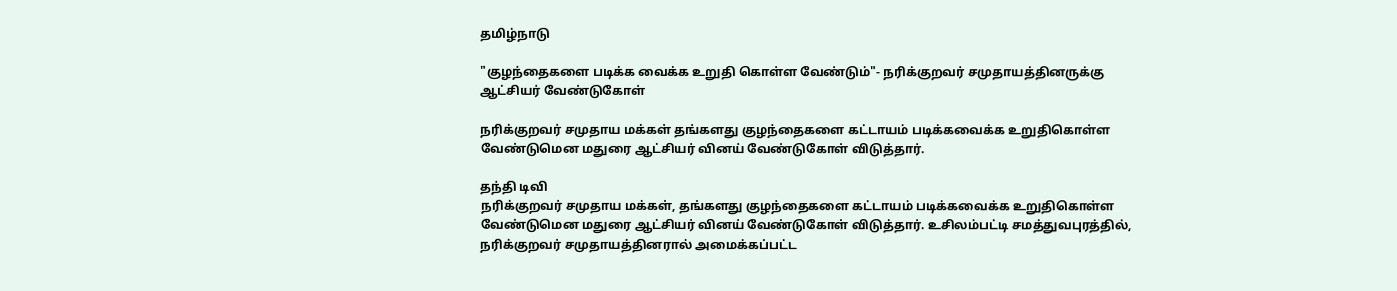தமிழ்நாடு

"குழந்தைகளை படிக்க வைக்க உறுதி கொள்ள வேண்டும்"- நரிக்குறவர் சமுதாயத்தினருக்கு ஆட்சியர் வேண்டுகோள்

நரிக்குறவர் சமுதாய மக்கள் தங்களது குழந்தைகளை கட்டாயம் படிக்கவைக்க உறுதிகொள்ள வேண்டுமென மதுரை ஆட்சியர் வினய் வேண்டுகோள் விடுத்தார்.

தந்தி டிவி
நரிக்குறவர் சமுதாய மக்கள், தங்களது குழந்தைகளை கட்டாயம் படிக்கவைக்க உறுதிகொள்ள வேண்டுமென மதுரை ஆட்சியர் வினய் வேண்டுகோள் விடுத்தார். உசிலம்பட்டி சமத்துவபுரத்தில், நரிக்குறவர் சமுதாயத்தினரால் அமைக்கப்பட்ட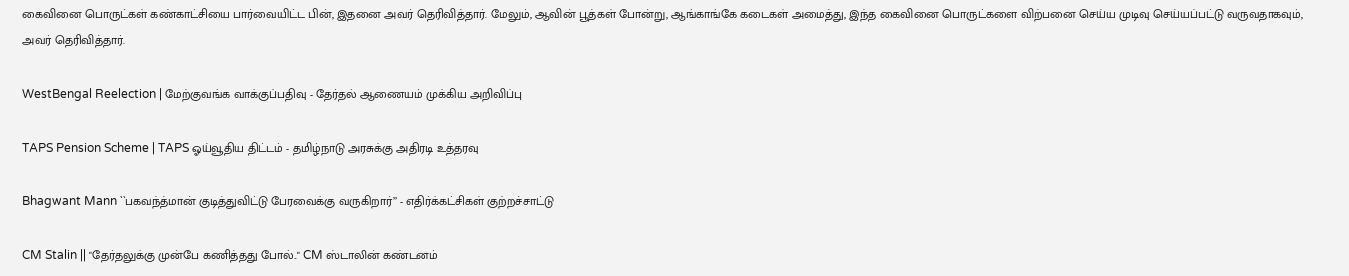கைவினை பொருட்கள் கண்காட்சியை பார்வையிட்ட பின், இதனை அவர் தெரிவித்தார். மேலும், ஆவின் பூத்கள் போன்று, ஆங்காங்கே கடைகள் அமைத்து, இந்த கைவினை பொருட்களை விற்பனை செய்ய முடிவு செய்யப்பட்டு வருவதாகவும், அவர் தெரிவித்தார்.

WestBengal Reelection | மேற்குவங்க வாக்குப்பதிவு - தேர்தல் ஆணையம் முக்கிய அறிவிப்பு

TAPS Pension Scheme | TAPS ஓய்வூதிய திட்டம் - தமிழ்நாடு அரசுக்கு அதிரடி உத்தரவு

Bhagwant Mann ``பகவந்த்மான் குடித்துவிட்டு பேரவைக்கு வருகிறார்’’ - எதிர்க்கட்சிகள் குற்றச்சாட்டு

CM Stalin || "தேர்தலுக்கு முன்பே கணித்தது போல்.." CM ஸ்டாலின் கண்டனம்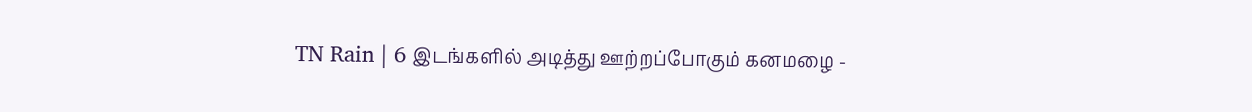TN Rain | 6 இடங்களில் அடித்து ஊற்றப்போகும் கனமழை -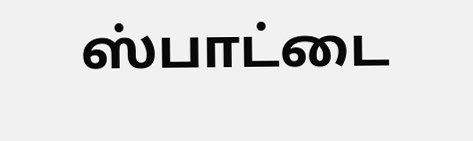ஸ்பாட்டை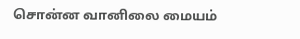சொன்ன வானிலை மையம்